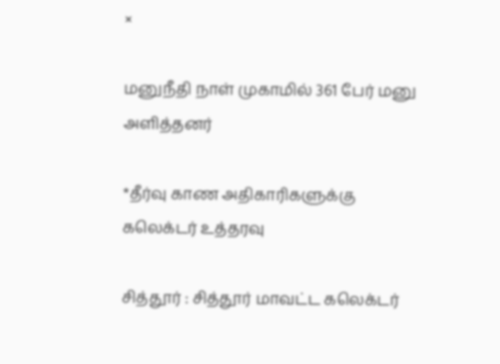×

மனுநீதி நாள் முகாமில் 361 பேர் மனு அளித்தனர்

*தீர்வு காண அதிகாரிகளுக்கு கலெக்டர் உத்தரவு

சித்தூர் : சித்தூர் மாவட்ட கலெக்டர்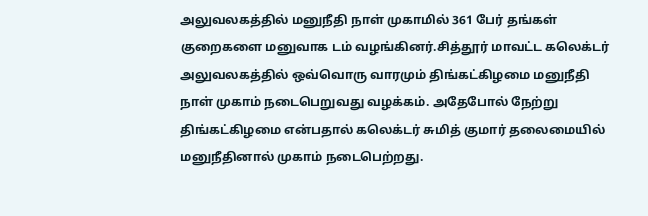அலுவலகத்தில் மனுநீதி நாள் முகாமில் 361 பேர் தங்கள் குறைகளை மனுவாக டம் வழங்கினர்.சித்தூர் மாவட்ட கலெக்டர் அலுவலகத்தில் ஒவ்வொரு வாரமும் திங்கட்கிழமை மனுநீதி நாள் முகாம் நடைபெறுவது வழக்கம். அதேபோல் நேற்று திங்கட்கிழமை என்பதால் கலெக்டர் சுமித் குமார் தலைமையில் மனுநீதினால் முகாம் நடைபெற்றது.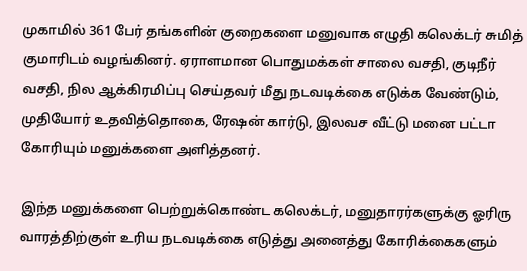முகாமில் 361 பேர் தங்களின் குறைகளை மனுவாக எழுதி கலெக்டர் சுமித் குமாரிடம் வழங்கினர். ஏராளமான பொதுமக்கள் சாலை வசதி, குடிநீர் வசதி, நில ஆக்கிரமிப்பு செய்தவர் மீது நடவடிக்கை எடுக்க வேண்டும், முதியோர் உதவித்தொகை, ரேஷன் கார்டு, இலவச வீட்டு மனை பட்டா கோரியும் மனுக்களை அளித்தனர்.

இந்த மனுக்களை பெற்றுக்கொண்ட கலெக்டர், மனுதாரர்களுக்கு ஓரிரு வாரத்திற்குள் உரிய நடவடிக்கை எடுத்து அனைத்து கோரிக்கைகளும்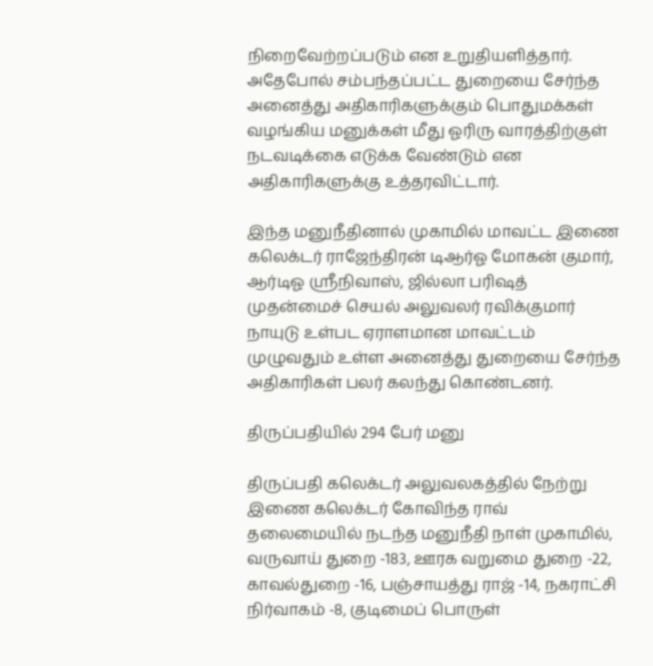நிறைவேற்றப்படும் என உறுதியளித்தார். அதேபோல் சம்பந்தப்பட்ட துறையை சேர்ந்த அனைத்து அதிகாரிகளுக்கும் பொதுமக்கள் வழங்கிய மனுக்கள் மீது ஓரிரு வாரத்திற்குள் நடவடிக்கை எடுக்க வேண்டும் என அதிகாரிகளுக்கு உத்தரவிட்டார்.

இந்த மனுநீதினால் முகாமில் மாவட்ட இணை கலெக்டர் ராஜேந்திரன் டிஆர்ஓ மோகன் குமார், ஆர்டிஓ ஸ்ரீநிவாஸ், ஜில்லா பரிஷத் முதன்மைச் செயல் அலுவலர் ரவிக்குமார் நாயுடு உள்பட ஏராளமான மாவட்டம் முழுவதும் உள்ள அனைத்து துறையை சேர்ந்த அதிகாரிகள் பலர் கலந்து கொண்டனர்.

திருப்பதியில் 294 பேர் மனு

திருப்பதி கலெக்டர் அலுவலகத்தில் நேற்று இணை கலெக்டர் கோவிந்த ராவ் தலைமையில் நடந்த மனுநீதி நாள் முகாமில், வருவாய் துறை -183, ஊரக வறுமை துறை -22, காவல்துறை -16, பஞ்சாயத்து ராஜ் -14, நகராட்சி நிர்வாகம் -8, குடிமைப் பொருள்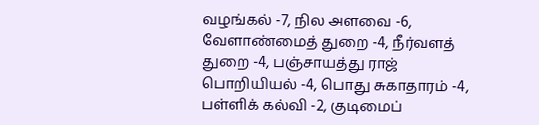வழங்கல் -7, நில அளவை -6, வேளாண்மைத் துறை -4, நீர்வளத் துறை -4, பஞ்சாயத்து ராஜ் பொறியியல் -4, பொது சுகாதாரம் -4, பள்ளிக் கல்வி -2, குடிமைப்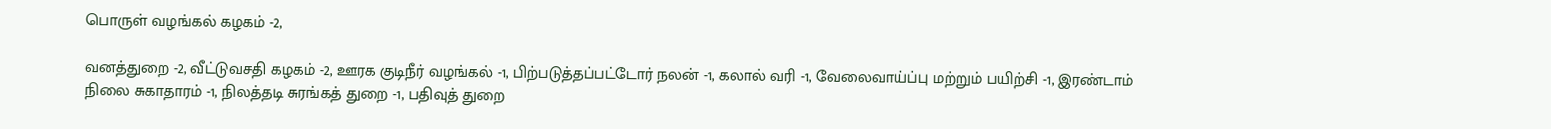பொருள் வழங்கல் கழகம் -2,

வனத்துறை -2, வீட்டுவசதி கழகம் -2, ஊரக குடிநீர் வழங்கல் -1, பிற்படுத்தப்பட்டோர் நலன் -1, கலால் வரி -1, வேலைவாய்ப்பு மற்றும் பயிற்சி -1, இரண்டாம் நிலை சுகாதாரம் -1, நிலத்தடி சுரங்கத் துறை -1, பதிவுத் துறை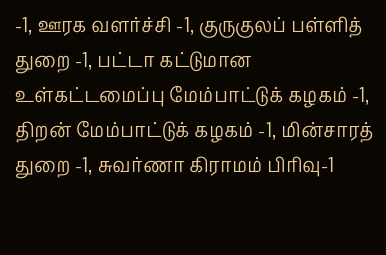-1, ஊரக வளர்ச்சி -1, குருகுலப் பள்ளித் துறை -1, பட்டா கட்டுமான உள்கட்டமைப்பு மேம்பாட்டுக் கழகம் -1, திறன் மேம்பாட்டுக் கழகம் -1, மின்சாரத் துறை -1, சுவர்ணா கிராமம் பிரிவு-1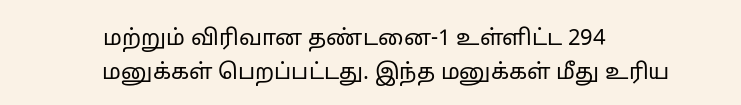மற்றும் விரிவான தண்டனை-1 உள்ளிட்ட 294 மனுக்கள் பெறப்பட்டது. இந்த மனுக்கள் மீது உரிய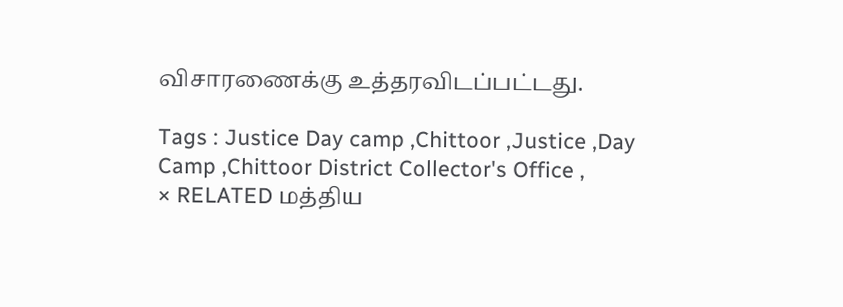விசாரணைக்கு உத்தரவிடப்பட்டது.

Tags : Justice Day camp ,Chittoor ,Justice ,Day Camp ,Chittoor District Collector's Office ,
× RELATED மத்திய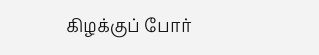கிழக்குப் போர்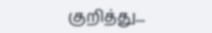குறித்து...